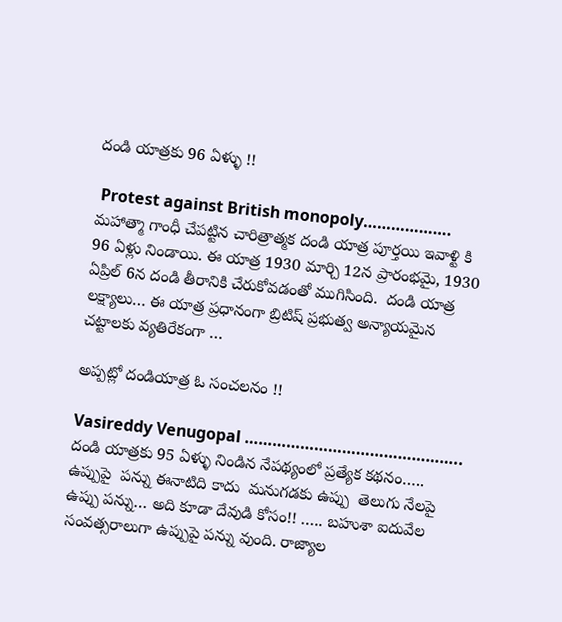దండి యాత్రకు 96 ఏళ్ళు !!

 Protest against British monopoly………………. మహాత్మా గాంధీ చేపట్టిన చారిత్రాత్మక దండి యాత్ర పూర్తయి ఇవాళ్టి కి 96 ఏళ్లు నిండాయి. ఈ యాత్ర 1930 మార్చి 12న ప్రారంభమై, 1930 ఏప్రిల్ 6న దండి తీరానికి చేరుకోవడంతో ముగిసింది.  దండి యాత్ర లక్ష్యాలు… ఈ యాత్ర ప్రధానంగా బ్రిటిష్ ప్రభుత్వ అన్యాయమైన చట్టాలకు వ్యతిరేకంగా …

అప్పట్లో దండియాత్ర ఓ సంచలనం !!

Vasireddy Venugopal ……………………………………….. దండి యాత్రకు 95 ఏళ్ళు నిండిన నేపథ్యంలో ప్రత్యేక కథనం…..   ఉప్పుపై  పన్ను ఈనాటిది కాదు  మనుగడకు ఉప్పు  తెలుగు నేలపై ఉప్పు పన్ను… అది కూడా దేవుడి కోసం!! ….. బహుశా ఐదువేల సంవత్సరాలుగా ఉప్పుపై పన్ను వుంది. రాజ్యాల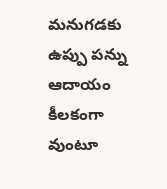మనుగడకు ఉప్పు పన్ను ఆదాయం కీలకంగా వుంటూ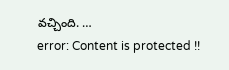వచ్చింది. …
error: Content is protected !!